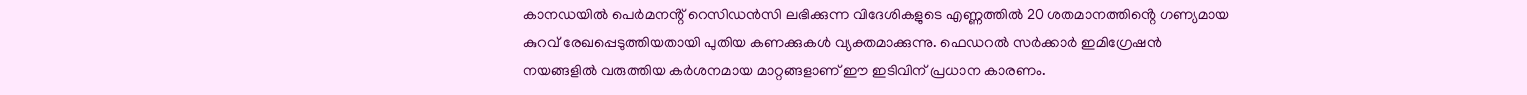കാനഡയിൽ പെർമനൻ്റ് റെസിഡൻസി ലഭിക്കുന്ന വിദേശികളുടെ എണ്ണത്തിൽ 20 ശതമാനത്തിൻ്റെ ഗണ്യമായ കുറവ് രേഖപ്പെടുത്തിയതായി പുതിയ കണക്കുകൾ വ്യക്തമാക്കുന്നു. ഫെഡറൽ സർക്കാർ ഇമിഗ്രേഷൻ നയങ്ങളിൽ വരുത്തിയ കർശനമായ മാറ്റങ്ങളാണ് ഈ ഇടിവിന് പ്രധാന കാരണം.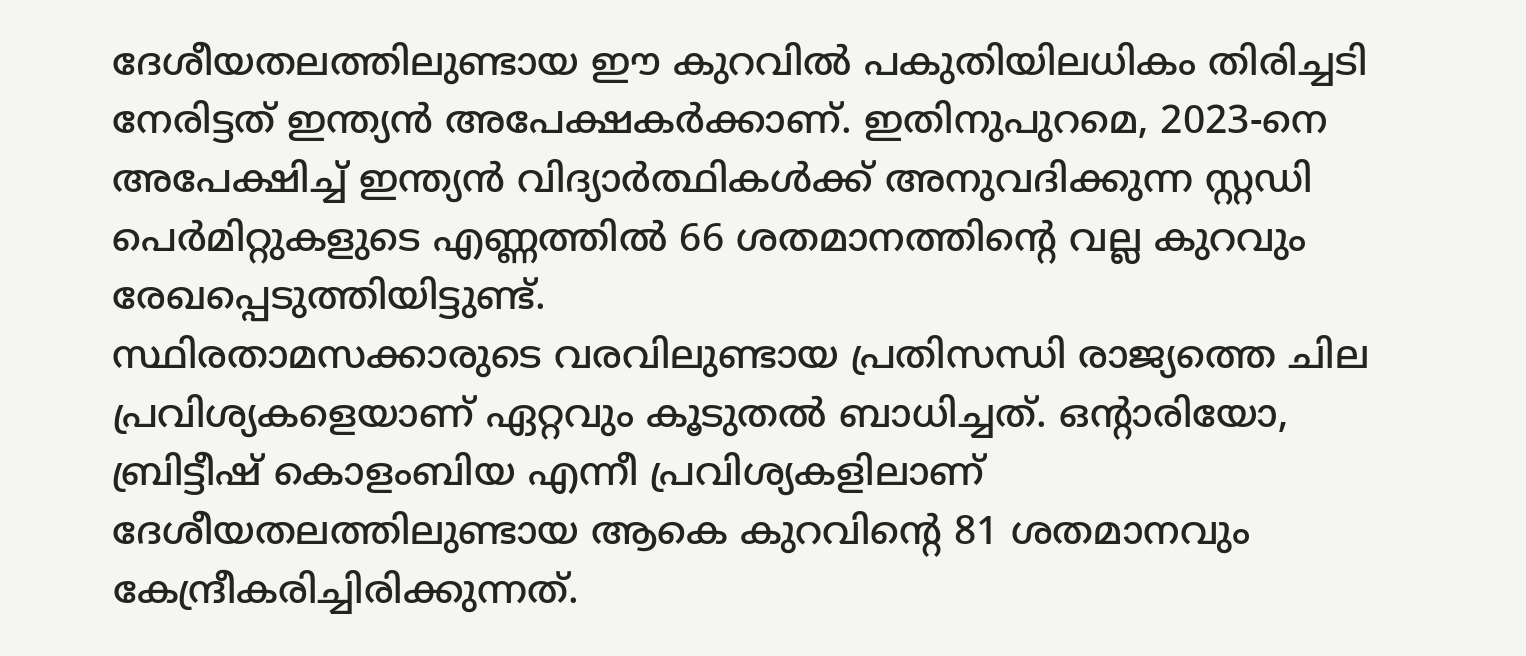ദേശീയതലത്തിലുണ്ടായ ഈ കുറവിൽ പകുതിയിലധികം തിരിച്ചടി നേരിട്ടത് ഇന്ത്യൻ അപേക്ഷകർക്കാണ്. ഇതിനുപുറമെ, 2023-നെ അപേക്ഷിച്ച് ഇന്ത്യൻ വിദ്യാർത്ഥികൾക്ക് അനുവദിക്കുന്ന സ്റ്റഡി പെർമിറ്റുകളുടെ എണ്ണത്തിൽ 66 ശതമാനത്തിന്റെ വല്ല കുറവും രേഖപ്പെടുത്തിയിട്ടുണ്ട്.
സ്ഥിരതാമസക്കാരുടെ വരവിലുണ്ടായ പ്രതിസന്ധി രാജ്യത്തെ ചില പ്രവിശ്യകളെയാണ് ഏറ്റവും കൂടുതൽ ബാധിച്ചത്. ഒൻ്റാരിയോ, ബ്രിട്ടീഷ് കൊളംബിയ എന്നീ പ്രവിശ്യകളിലാണ് ദേശീയതലത്തിലുണ്ടായ ആകെ കുറവിൻ്റെ 81 ശതമാനവും കേന്ദ്രീകരിച്ചിരിക്കുന്നത്.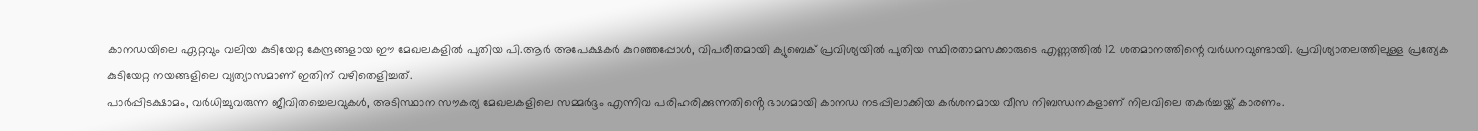കാനഡയിലെ ഏറ്റവും വലിയ കുടിയേറ്റ കേന്ദ്രങ്ങളായ ഈ മേഖലകളിൽ പുതിയ പി.ആർ അപേക്ഷകർ കുറഞ്ഞപ്പോൾ, വിപരീതമായി ക്യുബെക് പ്രവിശ്യയിൽ പുതിയ സ്ഥിരതാമസക്കാരുടെ എണ്ണത്തിൽ 12 ശതമാനത്തിന്റെ വർധനവുണ്ടായി. പ്രവിശ്യാതലത്തിലുള്ള പ്രത്യേക കുടിയേറ്റ നയങ്ങളിലെ വ്യത്യാസമാണ് ഇതിന് വഴിതെളിച്ചത്.
പാർപ്പിടക്ഷാമം, വർധിച്ചുവരുന്ന ജീവിതച്ചെലവുകൾ, അടിസ്ഥാന സൗകര്യ മേഖലകളിലെ സമ്മർദ്ദം എന്നിവ പരിഹരിക്കുന്നതിൻ്റെ ഭാഗമായി കാനഡ നടപ്പിലാക്കിയ കർശനമായ വീസ നിബന്ധനകളാണ് നിലവിലെ തകർച്ചയ്ക്ക് കാരണം.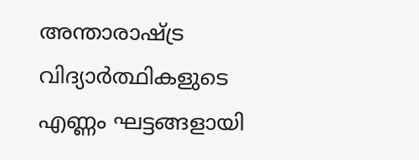അന്താരാഷ്ട്ര വിദ്യാർത്ഥികളുടെ എണ്ണം ഘട്ടങ്ങളായി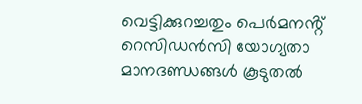വെട്ടിക്കുറച്ചതും പെർമനൻ്റ് റെസിഡൻസി യോഗ്യതാ മാനദണ്ഡങ്ങൾ കൂടുതൽ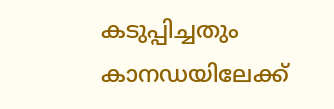കടുപ്പിച്ചതും കാനഡയിലേക്ക്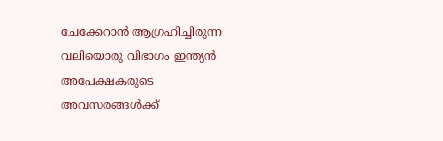ചേക്കേറാൻ ആഗ്രഹിച്ചിരുന്ന വലിയൊരു വിഭാഗം ഇന്ത്യൻ അപേക്ഷകരുടെ അവസരങ്ങൾക്ക്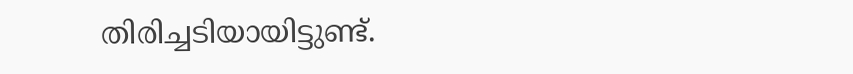തിരിച്ചടിയായിട്ടുണ്ട്.